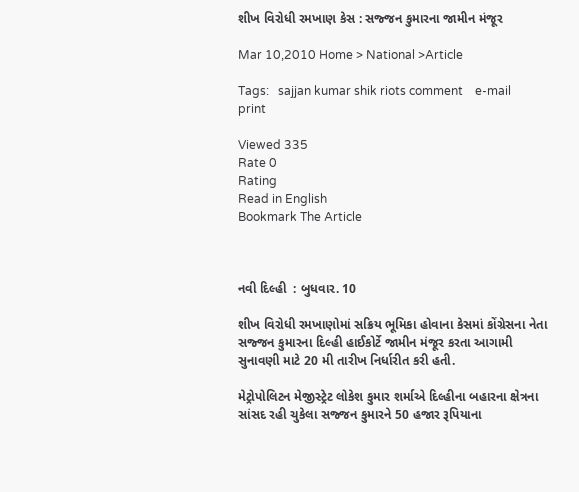શીખ વિરોધી રમખાણ કેસ : સજ્જન કુમારના જામીન મંજૂર

Mar 10,2010 Home > National >Article

Tags:   sajjan kumar shik riots comment    e-mail    print

Viewed 335
Rate 0
Rating
Read in English
Bookmark The Article



નવી દિલ્હી  : બુધવાર. 10

શીખ વિરોધી રમખાણોમાં સક્રિય ભૂમિકા હોવાના કેસમાં કોંગ્રેસના નેતા સજ્જન કુમારના દિલ્હી હાઈકોર્ટે જામીન મંજૂર કરતા આગામી સુનાવણી માટે 20 મી તારીખ નિર્ધારીત કરી હતી.

મેટ્રોપોલિટન મેજીસ્ટ્રેટ લોકેશ કુમાર શર્માએ દિલ્હીના બહારના ક્ષેત્રના સાંસદ રહી ચુકેલા સજ્જન કુમારને 50 હજાર રૂપિયાના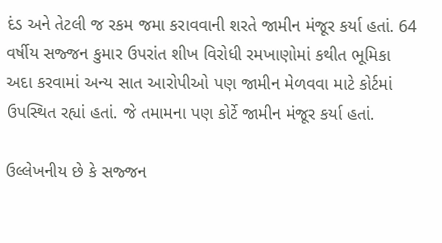દંડ અને તેટલી જ રકમ જમા કરાવવાની શરતે જામીન મંજૂર કર્યા હતાં. 64 વર્ષીય સજ્જન કુમાર ઉપરાંત શીખ વિરોધી રમખાણોમાં કથીત ભૂમિકા અદા કરવામાં અન્ય સાત આરોપીઓ પણ જામીન મેળવવા માટે કોર્ટમાં ઉપસ્થિત રહ્યાં હતાં. જે તમામના પણ કોર્ટે જામીન મંજૂર કર્યા હતાં.

ઉલ્લેખનીય છે કે સજ્જન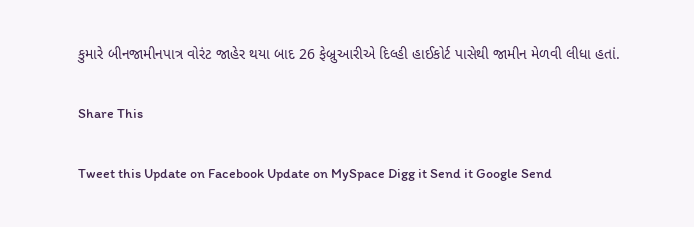કુમારે બીનજામીનપાત્ર વોરંટ જાહેર થયા બાદ 26 ફેબ્રુઆરીએ દિલ્હી હાઈકોર્ટ પાસેથી જામીન મેળવી લીધા હતાં.

Share This

Tweet this Update on Facebook Update on MySpace Digg it Send it Google Send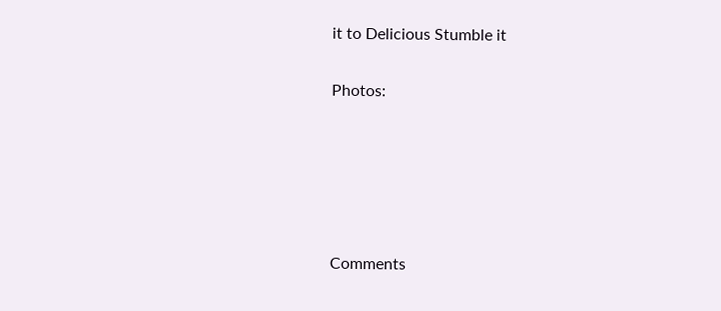it to Delicious Stumble it

Photos:





Comments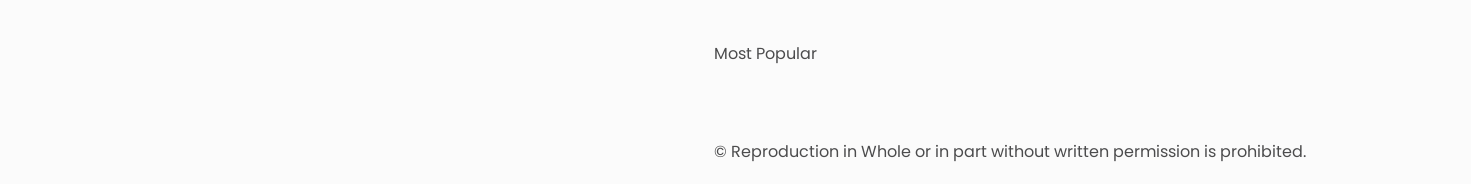Most Popular


© Reproduction in Whole or in part without written permission is prohibited.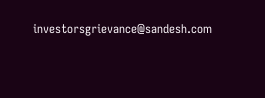investorsgrievance@sandesh.com